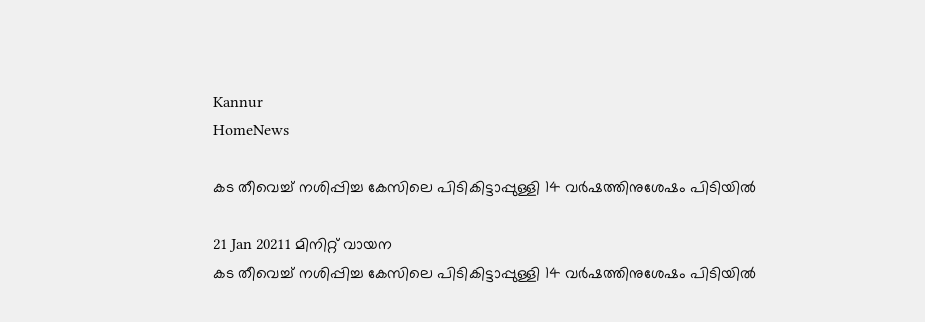Kannur
HomeNews

കട തീവെച്ച് നശിപ്പിച്ച കേസിലെ പിടികിട്ടാപ്പുള്ളി 14 വര്‍ഷത്തിനുശേഷം പിടിയില്‍

21 Jan 20211 മിനിറ്റ് വായന
കട തീവെച്ച് നശിപ്പിച്ച കേസിലെ പിടികിട്ടാപ്പുള്ളി 14 വര്‍ഷത്തിനുശേഷം പിടിയില്‍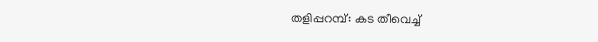തളിപ്പറമ്പ്: കട തീവെച്ച്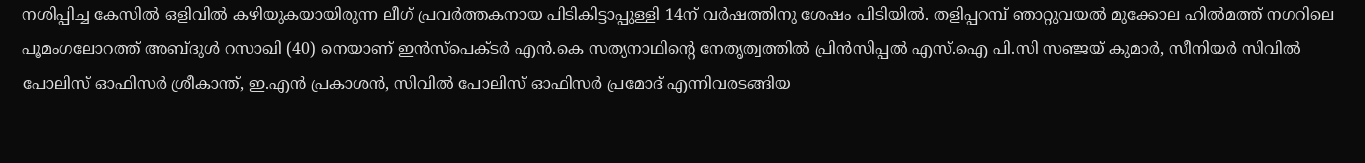നശിപ്പിച്ച കേസില്‍ ഒളിവില്‍ കഴിയുകയായിരുന്ന ലീഗ് പ്രവര്‍ത്തകനായ പിടികിട്ടാപ്പുള്ളി 14ന് വര്‍ഷത്തിനു ശേഷം പിടിയില്‍. തളിപ്പറമ്പ് ഞാറ്റുവയല്‍ മുക്കോല ഹില്‍മത്ത് നഗറിലെ പൂമംഗലോറത്ത് അബ്ദുള്‍ റസാഖി (40) നെയാണ് ഇന്‍സ്‌പെക്ടര്‍ എന്‍.കെ സത്യനാഥിന്റെ നേതൃത്വത്തില്‍ പ്രിന്‍സിപ്പല്‍ എസ്.ഐ പി.സി സഞ്ജയ് കുമാര്‍, സീനിയര്‍ സിവില്‍ പോലിസ് ഓഫിസര്‍ ശ്രീകാന്ത്, ഇ.എന്‍ പ്രകാശന്‍, സിവില്‍ പോലിസ് ഓഫിസര്‍ പ്രമോദ് എന്നിവരടങ്ങിയ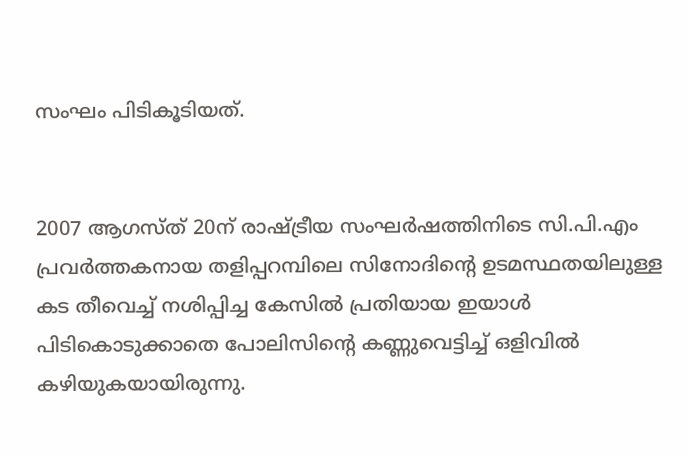സംഘം പിടികൂടിയത്.


2007 ആഗസ്ത് 20ന് രാഷ്ട്രീയ സംഘര്‍ഷത്തിനിടെ സി.പി.എം പ്രവര്‍ത്തകനായ തളിപ്പറമ്പിലെ സിനോദിന്റെ ഉടമസ്ഥതയിലുള്ള കട തീവെച്ച് നശിപ്പിച്ച കേസില്‍ പ്രതിയായ ഇയാള്‍ പിടികൊടുക്കാതെ പോലിസിന്റെ കണ്ണുവെട്ടിച്ച് ഒളിവില്‍ കഴിയുകയായിരുന്നു.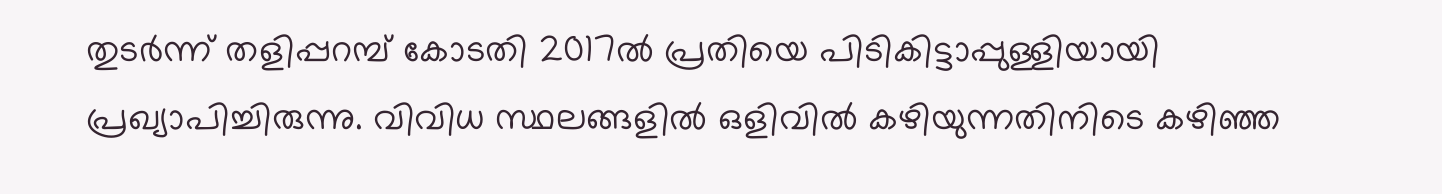തുടര്‍ന്ന് തളിപ്പറമ്പ് കോടതി 2017ല്‍ പ്രതിയെ പിടികിട്ടാപ്പുള്ളിയായി പ്രഖ്യാപിച്ചിരുന്നു. വിവിധ സ്ഥലങ്ങളില്‍ ഒളിവില്‍ കഴിയുന്നതിനിടെ കഴിഞ്ഞ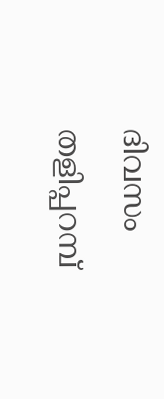ദിവസം തളിപ്പറമ്പ്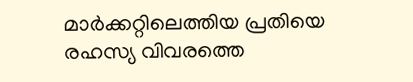മാര്‍ക്കറ്റിലെത്തിയ പ്രതിയെ രഹസ്യ വിവരത്തെ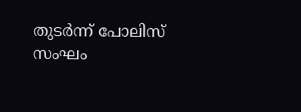തുടര്‍ന്ന് പോലിസ് സംഘം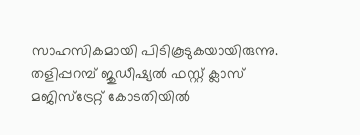സാഹസികമായി പിടികൂടുകയായിരുന്നു. തളിപ്പറമ്പ് ജുഡീഷ്യല്‍ ഫസ്റ്റ് ക്ലാസ് മജിസ്‌ട്രേറ്റ് കോടതിയില്‍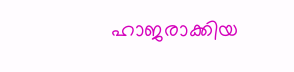ഹാജരാക്കിയ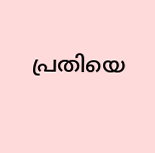പ്രതിയെ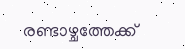രണ്ടാഴ്ചത്തേക്ക്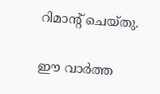റിമാന്റ് ചെയ്തു.

ഈ വാർത്ത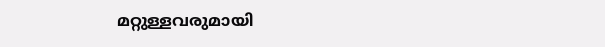മറ്റുള്ളവരുമായി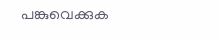പങ്കുവെക്കുക